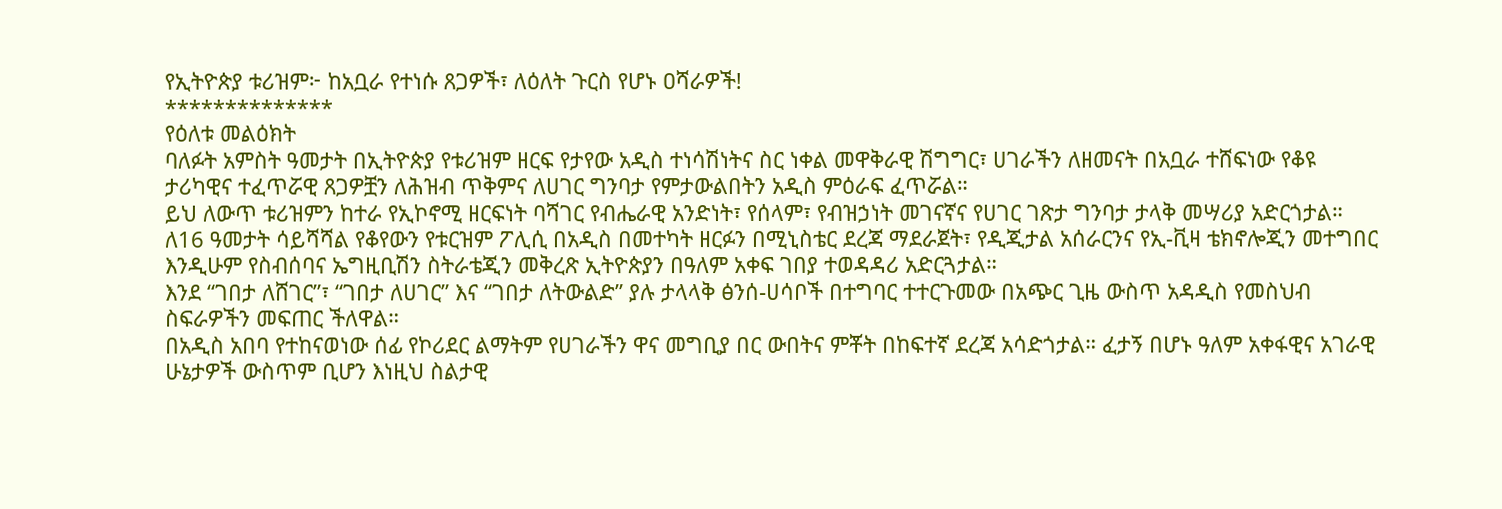የኢትዮጵያ ቱሪዝም፦ ከአቧራ የተነሱ ጸጋዎች፣ ለዕለት ጉርስ የሆኑ ዐሻራዎች!
**************
የዕለቱ መልዕክት
ባለፉት አምስት ዓመታት በኢትዮጵያ የቱሪዝም ዘርፍ የታየው አዲስ ተነሳሽነትና ስር ነቀል መዋቅራዊ ሽግግር፣ ሀገራችን ለዘመናት በአቧራ ተሸፍነው የቆዩ ታሪካዊና ተፈጥሯዊ ጸጋዎቿን ለሕዝብ ጥቅምና ለሀገር ግንባታ የምታውልበትን አዲስ ምዕራፍ ፈጥሯል።
ይህ ለውጥ ቱሪዝምን ከተራ የኢኮኖሚ ዘርፍነት ባሻገር የብሔራዊ አንድነት፣ የሰላም፣ የብዝኃነት መገናኛና የሀገር ገጽታ ግንባታ ታላቅ መሣሪያ አድርጎታል።
ለ16 ዓመታት ሳይሻሻል የቆየውን የቱርዝም ፖሊሲ በአዲስ በመተካት ዘርፉን በሚኒስቴር ደረጃ ማደራጀት፣ የዲጂታል አሰራርንና የኢ-ቪዛ ቴክኖሎጂን መተግበር እንዲሁም የስብሰባና ኤግዚቢሽን ስትራቴጂን መቅረጽ ኢትዮጵያን በዓለም አቀፍ ገበያ ተወዳዳሪ አድርጓታል።
እንደ “ገበታ ለሸገር”፣ “ገበታ ለሀገር” እና “ገበታ ለትውልድ” ያሉ ታላላቅ ፅንሰ-ሀሳቦች በተግባር ተተርጉመው በአጭር ጊዜ ውስጥ አዳዲስ የመስህብ ስፍራዎችን መፍጠር ችለዋል።
በአዲስ አበባ የተከናወነው ሰፊ የኮሪደር ልማትም የሀገራችን ዋና መግቢያ በር ውበትና ምቾት በከፍተኛ ደረጃ አሳድጎታል። ፈታኝ በሆኑ ዓለም አቀፋዊና አገራዊ ሁኔታዎች ውስጥም ቢሆን እነዚህ ስልታዊ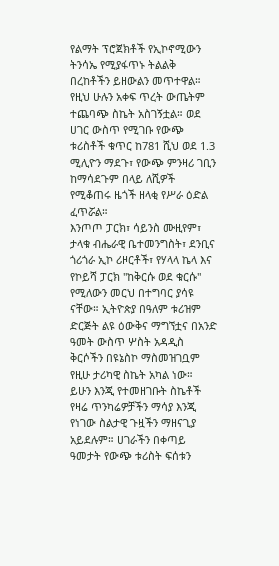የልማት ፕሮጀክቶች የኢኮኖሚውን ትንሳኤ የሚያፋጥኑ ትልልቅ በረከቶችን ይዘውልን መጥተዋል።
የዚህ ሁሉን አቀፍ ጥረት ውጤትም ተጨባጭ ስኬት አስገኝቷል። ወደ ሀገር ውስጥ የሚገቡ የውጭ ቱሪስቶች ቁጥር ከ781 ሺህ ወደ 1.3 ሚሊዮን ማደጉ፣ የውጭ ምንዛሪ ገቢን ከማሳደጉም በላይ ለሺዎች የሚቆጠሩ ዜጎች ዘላቂ የሥራ ዕድል ፈጥሯል።
እንጦጦ ፓርክ፣ ሳይንስ ሙዚየም፣ ታላቁ ብሔራዊ ቤተመንግስት፣ ደንቢና ጎሪጎራ ኢኮ ሪዞርቶች፣ የሃላላ ኬላ እና የኮይሻ ፓርክ "ከቅርሱ ወደ ቁርሱ" የሚለውን መርህ በተግባር ያሳዩ ናቸው። ኢትዮጵያ በዓለም ቱሪዝም ድርጅት ልዩ ዕውቅና ማግኘቷና በአንድ ዓመት ውስጥ ሦስት አዳዲስ ቅርሶችን በዩኔስኮ ማስመዝገቧም የዚሁ ታሪካዊ ስኬት አካል ነው።
ይሁን እንጂ የተመዘገቡት ስኬቶች የዛሬ ጥንካሬዎቻችን ማሳያ እንጂ የነገው ስልታዊ ጉዟችን ማዘናጊያ አይደሉም። ሀገራችን በቀጣይ ዓመታት የውጭ ቱሪስት ፍሰቱን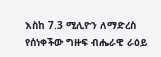እስከ 7.3 ሚሊዮን ለማድረስ የሰነቀችው ግዙፍ ብሔራዊ ራዕይ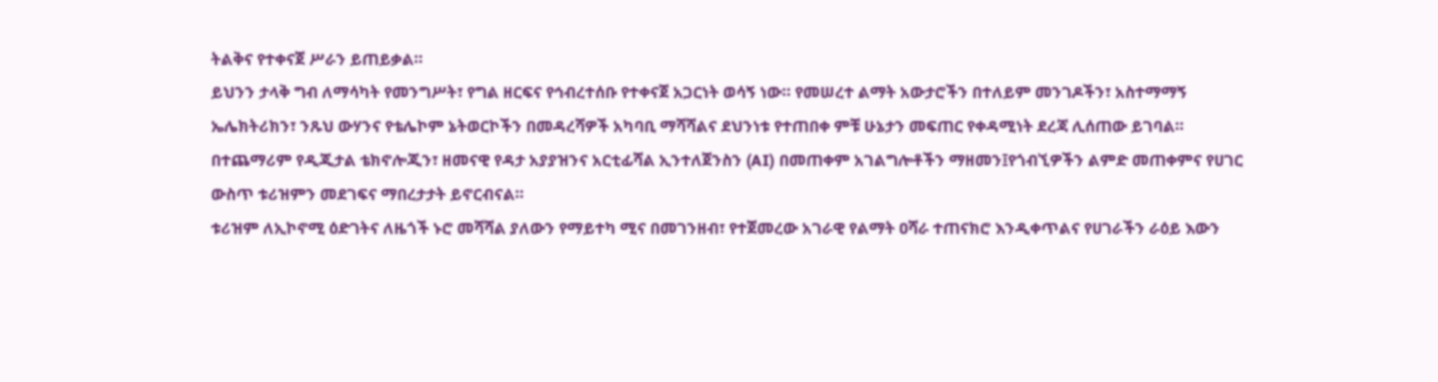ትልቅና የተቀናጀ ሥራን ይጠይቃል።
ይህንን ታላቅ ግብ ለማሳካት የመንግሥት፣ የግል ዘርፍና የኅብረተሰቡ የተቀናጀ አጋርነት ወሳኝ ነው። የመሠረተ ልማት አውታሮችን በተለይም መንገዶችን፣ አስተማማኝ ኤሌክትሪክን፣ ንጹህ ውሃንና የቴሌኮም ኔትወርኮችን በመዳረሻዎች አካባቢ ማሻሻልና ደህንነቱ የተጠበቀ ምቹ ሁኔታን መፍጠር የቀዳሚነት ደረጃ ሊሰጠው ይገባል።
በተጨማሪም የዲጂታል ቴክኖሎጂን፣ ዘመናዊ የዳታ አያያዝንና አርቲፊሻል ኢንተለጀንስን (AI) በመጠቀም አገልግሎቶችን ማዘመን፤የጎብኚዎችን ልምድ መጠቀምና የሀገር ውስጥ ቱሪዝምን መደገፍና ማበረታታት ይኖርብናል።
ቱሪዝም ለኢኮኖሚ ዕድገትና ለዜጎች ኑሮ መሻሻል ያለውን የማይተካ ሚና በመገንዘብ፣ የተጀመረው አገራዊ የልማት ዐሻራ ተጠናክሮ እንዲቀጥልና የሀገራችን ራዕይ እውን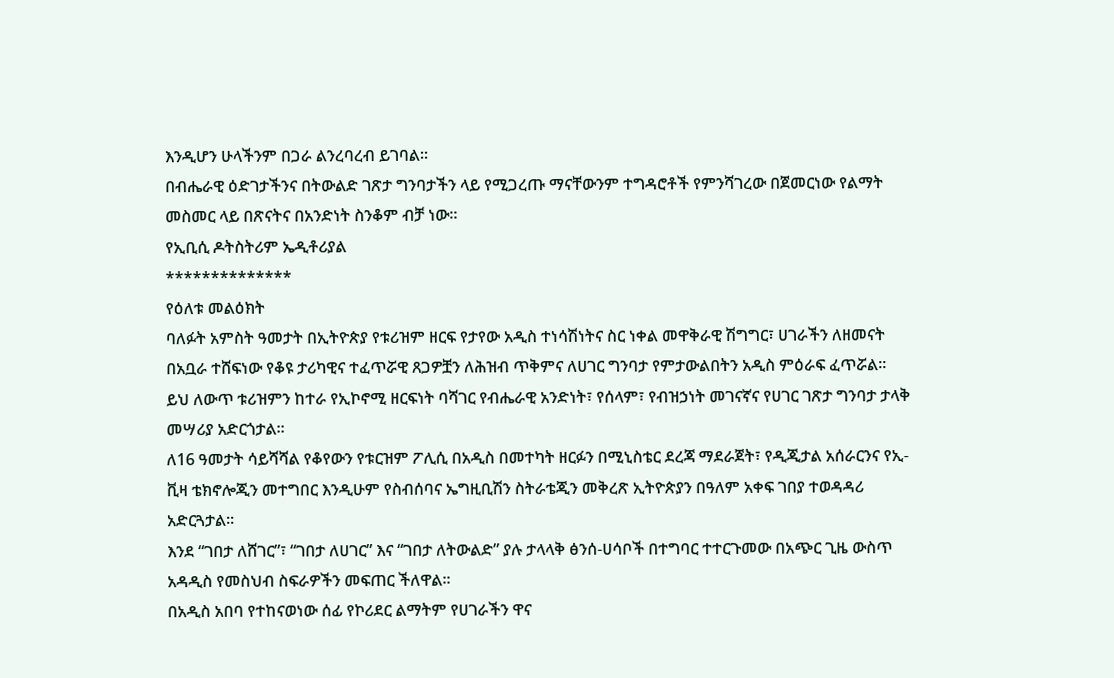እንዲሆን ሁላችንም በጋራ ልንረባረብ ይገባል።
በብሔራዊ ዕድገታችንና በትውልድ ገጽታ ግንባታችን ላይ የሚጋረጡ ማናቸውንም ተግዳሮቶች የምንሻገረው በጀመርነው የልማት መስመር ላይ በጽናትና በአንድነት ስንቆም ብቻ ነው።
የኢቢሲ ዶትስትሪም ኤዲቶሪያል
**************
የዕለቱ መልዕክት
ባለፉት አምስት ዓመታት በኢትዮጵያ የቱሪዝም ዘርፍ የታየው አዲስ ተነሳሽነትና ስር ነቀል መዋቅራዊ ሽግግር፣ ሀገራችን ለዘመናት በአቧራ ተሸፍነው የቆዩ ታሪካዊና ተፈጥሯዊ ጸጋዎቿን ለሕዝብ ጥቅምና ለሀገር ግንባታ የምታውልበትን አዲስ ምዕራፍ ፈጥሯል።
ይህ ለውጥ ቱሪዝምን ከተራ የኢኮኖሚ ዘርፍነት ባሻገር የብሔራዊ አንድነት፣ የሰላም፣ የብዝኃነት መገናኛና የሀገር ገጽታ ግንባታ ታላቅ መሣሪያ አድርጎታል።
ለ16 ዓመታት ሳይሻሻል የቆየውን የቱርዝም ፖሊሲ በአዲስ በመተካት ዘርፉን በሚኒስቴር ደረጃ ማደራጀት፣ የዲጂታል አሰራርንና የኢ-ቪዛ ቴክኖሎጂን መተግበር እንዲሁም የስብሰባና ኤግዚቢሽን ስትራቴጂን መቅረጽ ኢትዮጵያን በዓለም አቀፍ ገበያ ተወዳዳሪ አድርጓታል።
እንደ “ገበታ ለሸገር”፣ “ገበታ ለሀገር” እና “ገበታ ለትውልድ” ያሉ ታላላቅ ፅንሰ-ሀሳቦች በተግባር ተተርጉመው በአጭር ጊዜ ውስጥ አዳዲስ የመስህብ ስፍራዎችን መፍጠር ችለዋል።
በአዲስ አበባ የተከናወነው ሰፊ የኮሪደር ልማትም የሀገራችን ዋና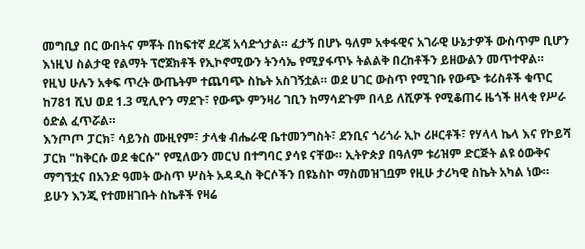መግቢያ በር ውበትና ምቾት በከፍተኛ ደረጃ አሳድጎታል። ፈታኝ በሆኑ ዓለም አቀፋዊና አገራዊ ሁኔታዎች ውስጥም ቢሆን እነዚህ ስልታዊ የልማት ፕሮጀክቶች የኢኮኖሚውን ትንሳኤ የሚያፋጥኑ ትልልቅ በረከቶችን ይዘውልን መጥተዋል።
የዚህ ሁሉን አቀፍ ጥረት ውጤትም ተጨባጭ ስኬት አስገኝቷል። ወደ ሀገር ውስጥ የሚገቡ የውጭ ቱሪስቶች ቁጥር ከ781 ሺህ ወደ 1.3 ሚሊዮን ማደጉ፣ የውጭ ምንዛሪ ገቢን ከማሳደጉም በላይ ለሺዎች የሚቆጠሩ ዜጎች ዘላቂ የሥራ ዕድል ፈጥሯል።
እንጦጦ ፓርክ፣ ሳይንስ ሙዚየም፣ ታላቁ ብሔራዊ ቤተመንግስት፣ ደንቢና ጎሪጎራ ኢኮ ሪዞርቶች፣ የሃላላ ኬላ እና የኮይሻ ፓርክ "ከቅርሱ ወደ ቁርሱ" የሚለውን መርህ በተግባር ያሳዩ ናቸው። ኢትዮጵያ በዓለም ቱሪዝም ድርጅት ልዩ ዕውቅና ማግኘቷና በአንድ ዓመት ውስጥ ሦስት አዳዲስ ቅርሶችን በዩኔስኮ ማስመዝገቧም የዚሁ ታሪካዊ ስኬት አካል ነው።
ይሁን እንጂ የተመዘገቡት ስኬቶች የዛሬ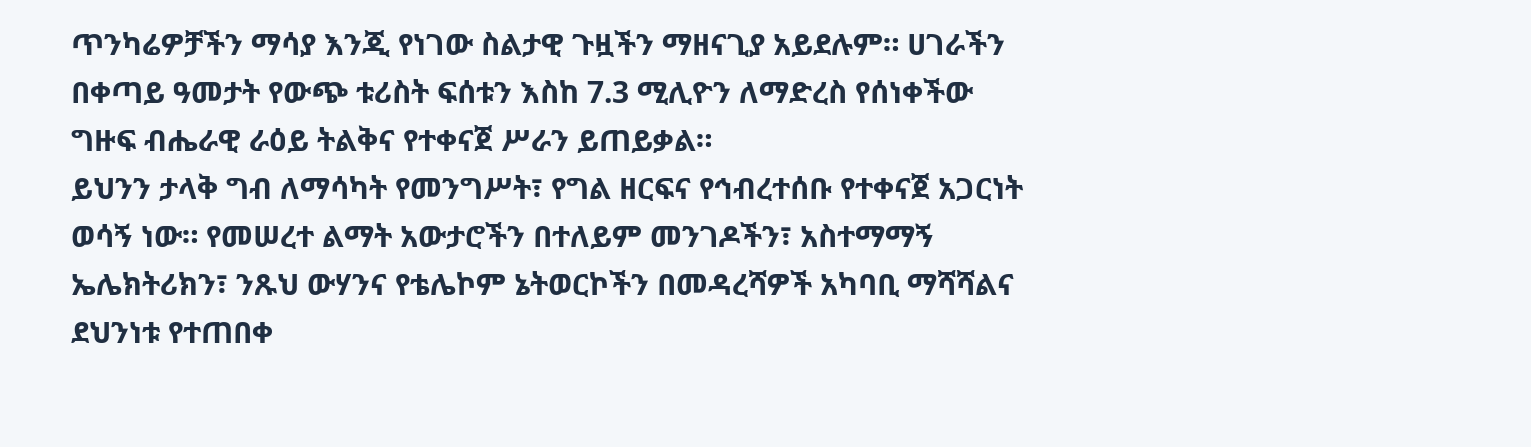ጥንካሬዎቻችን ማሳያ እንጂ የነገው ስልታዊ ጉዟችን ማዘናጊያ አይደሉም። ሀገራችን በቀጣይ ዓመታት የውጭ ቱሪስት ፍሰቱን እስከ 7.3 ሚሊዮን ለማድረስ የሰነቀችው ግዙፍ ብሔራዊ ራዕይ ትልቅና የተቀናጀ ሥራን ይጠይቃል።
ይህንን ታላቅ ግብ ለማሳካት የመንግሥት፣ የግል ዘርፍና የኅብረተሰቡ የተቀናጀ አጋርነት ወሳኝ ነው። የመሠረተ ልማት አውታሮችን በተለይም መንገዶችን፣ አስተማማኝ ኤሌክትሪክን፣ ንጹህ ውሃንና የቴሌኮም ኔትወርኮችን በመዳረሻዎች አካባቢ ማሻሻልና ደህንነቱ የተጠበቀ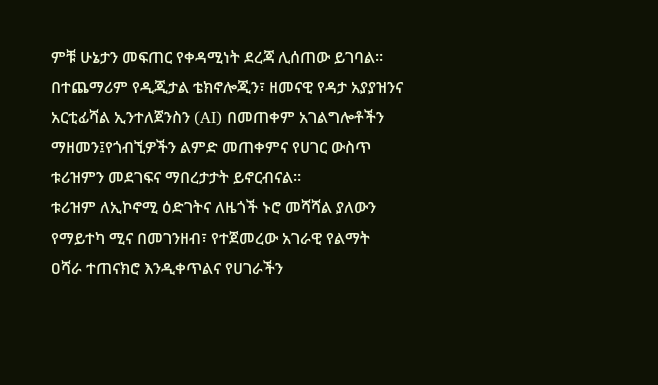ምቹ ሁኔታን መፍጠር የቀዳሚነት ደረጃ ሊሰጠው ይገባል።
በተጨማሪም የዲጂታል ቴክኖሎጂን፣ ዘመናዊ የዳታ አያያዝንና አርቲፊሻል ኢንተለጀንስን (AI) በመጠቀም አገልግሎቶችን ማዘመን፤የጎብኚዎችን ልምድ መጠቀምና የሀገር ውስጥ ቱሪዝምን መደገፍና ማበረታታት ይኖርብናል።
ቱሪዝም ለኢኮኖሚ ዕድገትና ለዜጎች ኑሮ መሻሻል ያለውን የማይተካ ሚና በመገንዘብ፣ የተጀመረው አገራዊ የልማት ዐሻራ ተጠናክሮ እንዲቀጥልና የሀገራችን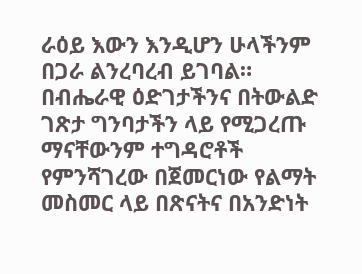ራዕይ እውን እንዲሆን ሁላችንም በጋራ ልንረባረብ ይገባል።
በብሔራዊ ዕድገታችንና በትውልድ ገጽታ ግንባታችን ላይ የሚጋረጡ ማናቸውንም ተግዳሮቶች የምንሻገረው በጀመርነው የልማት መስመር ላይ በጽናትና በአንድነት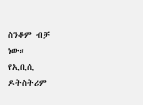ስንቆም ብቻ ነው።
የኢቢሲ ዶትስትሪም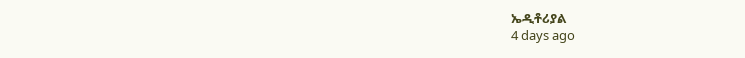ኤዲቶሪያል
4 days ago